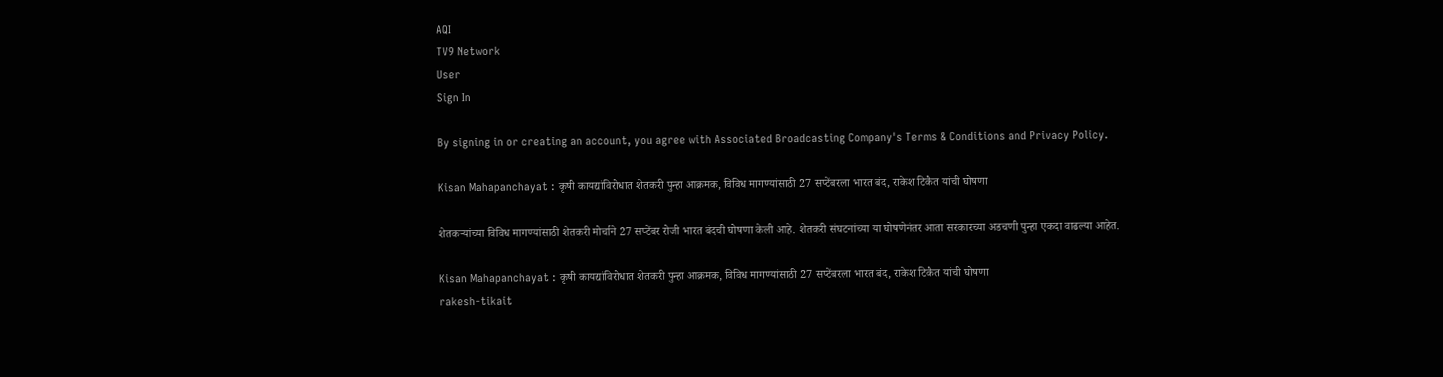AQI
TV9 Network
User
Sign In

By signing in or creating an account, you agree with Associated Broadcasting Company's Terms & Conditions and Privacy Policy.

Kisan Mahapanchayat : कृषी कायद्यांविरोधात शेतकरी पुन्हा आक्रमक, विविध मागण्यांसाठी 27 सप्टेंबरला भारत बंद, राकेश टिकैत यांची घोषणा

शेतकऱ्यांच्या विविध मागण्यांसाठी शेतकरी मोर्चाने 27 सप्टेंबर रोजी भारत बंदची घोषणा केली आहे. शेतकरी संघटनांच्या या घोषणेनंतर आता सरकारच्या अडचणी पुन्हा एकदा वाढल्या आहेत.

Kisan Mahapanchayat : कृषी कायद्यांविरोधात शेतकरी पुन्हा आक्रमक, विविध मागण्यांसाठी 27 सप्टेंबरला भारत बंद, राकेश टिकैत यांची घोषणा
rakesh-tikait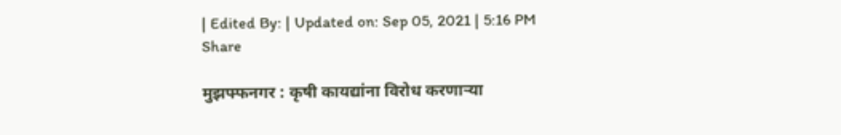| Edited By: | Updated on: Sep 05, 2021 | 5:16 PM
Share

मुझफ्फनगर : कृषी कायद्यांना विरोध करणाऱ्या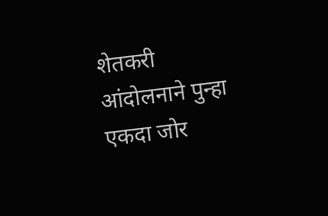शेतकरी आंदोलनाने पुन्हा एकदा जोर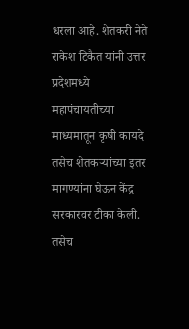धरला आहे. शेतकरी नेते राकेश टिकैत यांनी उत्तर प्रदेशमध्ये महापंचायतीच्या माध्यमातून कृषी कायदे तसेच शेतकऱ्यांच्या इतर मागण्यांना घेऊन केंद्र सरकारवर टीका केली. तसेच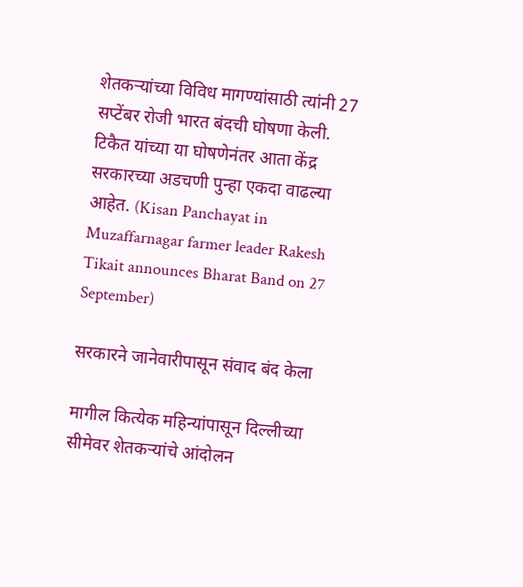शेतकऱ्यांच्या विविध मागण्यांसाठी त्यांनी 27 सप्टेंबर रोजी भारत बंदची घोषणा केली. टिकैत यांच्या या घोषणेनंतर आता केंद्र सरकारच्या अडचणी पुन्हा एकदा वाढल्या आहेत. (Kisan Panchayat in Muzaffarnagar farmer leader Rakesh Tikait announces Bharat Band on 27 September)

सरकारने जानेवारीपासून संवाद बंद केला

मागील कित्येक महिन्यांपासून दिल्लीच्या सीमेवर शेतकऱ्यांचे आंदोलन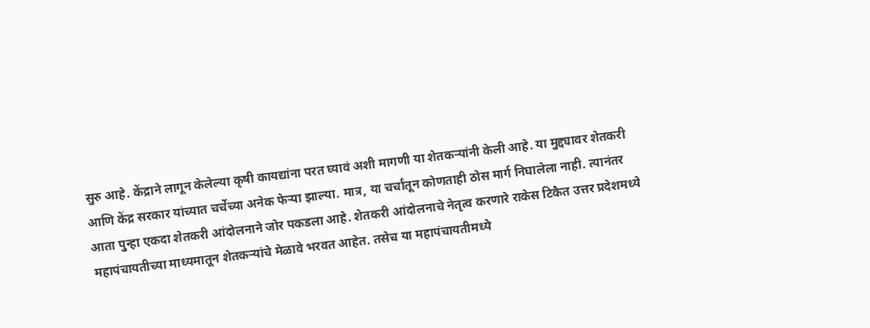सुरु आहे. केंद्राने लागून केलेल्या कृषी कायद्यांना परत घ्यावं अशी मागणी या शेतकऱ्यांनी केली आहे. या मुद्द्यावर शेतकरी आणि केंद्र सरकार यांच्यात चर्चेच्या अनेक फेऱ्या झाल्या. मात्र, या चर्चांतून कोणताही ठोस मार्ग निघालेला नाही. त्यानंतर आता पुन्हा एकदा शेतकरी आंदोलनाने जोर पकडला आहे. शेतकरी आंदोलनाचे नेतृत्व करणारे राकेस टिकैत उत्तर प्रदेशमध्ये महापंचायतीच्या माध्यमातून शेतकऱ्यांचे मेळावे भरवत आहेत. तसेच या महापंचायतीमध्ये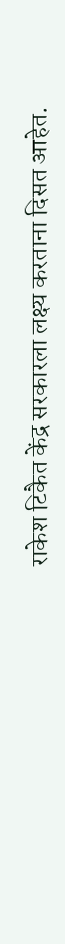राकेश टिकैत केंद्र सरकारला लक्ष्य करताना दिसत आहेत.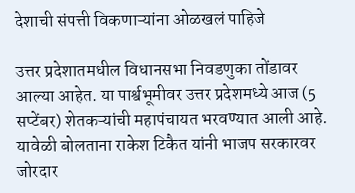देशाची संपत्ती विकणाऱ्यांना ओळखलं पाहिजे

उत्तर प्रदेशातमधील विधानसभा निवडणुका तोंडावर आल्या आहेत. या पार्श्वभूमीवर उत्तर प्रदेशमध्ये आज (5 सप्टेंबर) शेतकऱ्यांची महापंचायत भरवण्यात आली आहे. यावेळी बोलताना राकेश टिकैत यांनी भाजप सरकारवर जोरदार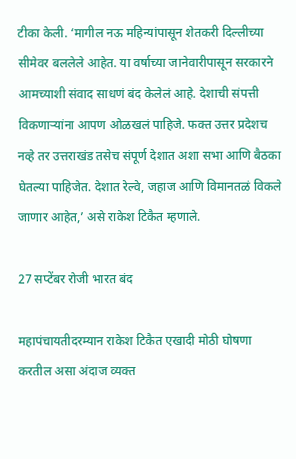टीका केली. ‘मागील नऊ महिन्यांपासून शेतकरी दिल्लीच्या सीमेवर बललेले आहेत. या वर्षाच्या जानेवारीपासून सरकारने आमच्याशी संवाद साधणं बंद केलेलं आहे. देशाची संपत्ती विकणाऱ्यांना आपण ओळखलं पाहिजे. फक्त उत्तर प्रदेशच नव्हे तर उत्तराखंड तसेच संपूर्ण देशात अशा सभा आणि बैठका घेतल्या पाहिजेत. देशात रेल्वे, जहाज आणि विमानतळं विकले जाणार आहेत,’ असे राकेश टिकैत म्हणाले.

27 सप्टेंबर रोजी भारत बंद

महापंचायतीदरम्यान राकेश टिकैत एखादी मोठी घोषणा करतील असा अंदाज व्यक्त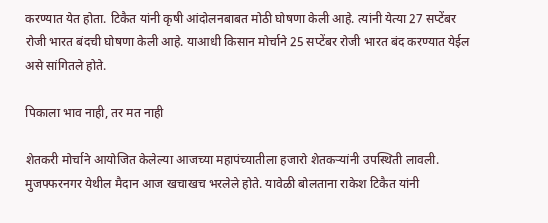करण्यात येत होता. टिकैत यांनी कृषी आंदोलनबाबत मोठी घोषणा केली आहे. त्यांनी येत्या 27 सप्टेंबर रोजी भारत बंदची घोषणा केली आहे. याआधी किसान मोर्चाने 25 सप्टेंबर रोजी भारत बंद करण्यात येईल असे सांगितले होते.

पिकाला भाव नाही, तर मत नाही

शेतकरी मोर्चाने आयोजित केलेल्या आजच्या महापंच्यातीला हजारो शेतकऱ्यांनी उपस्थिती लावली. मुजफ्फरनगर येथील मैदान आज खचाखच भरलेले होते. यावेळी बोलताना राकेश टिकैत यांनी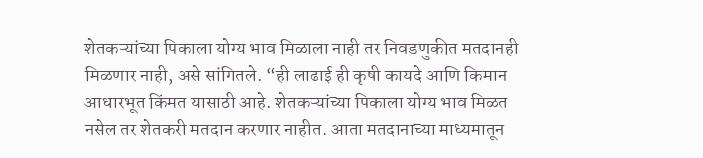शेतकऱ्यांच्या पिकाला योग्य भाव मिळाला नाही तर निवडणुकीत मतदानही मिळणार नाही, असे सांगितले. “ही लाढाई ही कृषी कायदे आणि किमान आधारभूत किंमत यासाठी आहे. शेतकऱ्यांच्या पिकाला योग्य भाव मिळत नसेल तर शेतकरी मतदान करणार नाहीत. आता मतदानाच्या माध्यमातून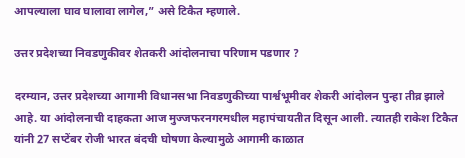आपल्याला घाव घालावा लागेल,” असे टिकैत म्हणाले.

उत्तर प्रदेशच्या निवडणुकीवर शेतकरी आंदोलनाचा परिणाम पडणार ?

दरम्यान, उत्तर प्रदेशच्या आगामी विधानसभा निवडणुकीच्या पार्श्वभूमीवर शेकरी आंदोलन पुन्हा तीव्र झाले आहे. या आंदोलनाची दाहकता आज मुज्जफरनगरमधील महापंचायतीत दिसून आली. त्यातही राकेश टिकैत यांनी 27 सप्टेंबर रोजी भारत बंदची घोषणा केल्यामुळे आगामी काळात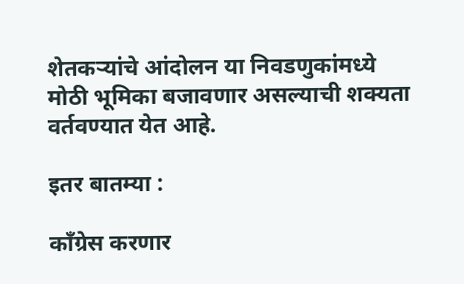शेतकऱ्यांचे आंदोलन या निवडणुकांमध्ये मोठी भूमिका बजावणार असल्याची शक्यता वर्तवण्यात येत आहे.

इतर बातम्या :

काँग्रेस करणार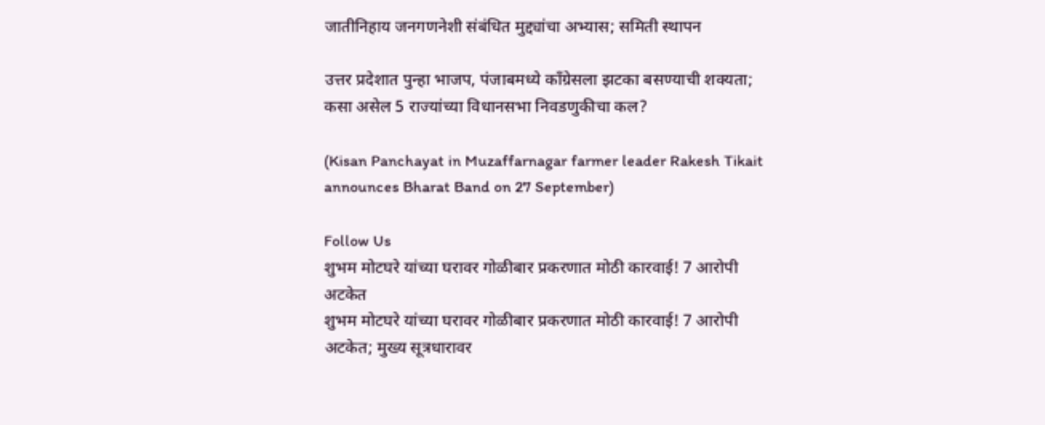जातीनिहाय जनगणनेशी संबंधित मुद्द्यांचा अभ्यास; समिती स्थापन

उत्तर प्रदेशात पुन्हा भाजप, पंजाबमध्ये काँग्रेसला झटका बसण्याची शक्यता; कसा असेल 5 राज्यांच्या विधानसभा निवडणुकीचा कल?

(Kisan Panchayat in Muzaffarnagar farmer leader Rakesh Tikait announces Bharat Band on 27 September)

Follow Us
शुभम मोटघरे यांच्या घरावर गोळीबार प्रकरणात मोठी कारवाई! 7 आरोपी अटकेत
शुभम मोटघरे यांच्या घरावर गोळीबार प्रकरणात मोठी कारवाई! 7 आरोपी अटकेत; मुख्य सूत्रधारावर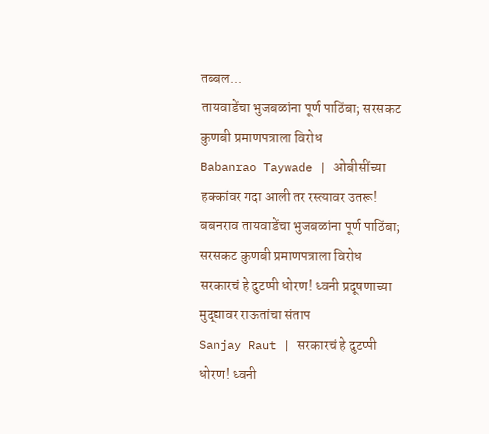तब्बल...
तायवाडेंचा भुजबळांना पूर्ण पाठिंबा; सरसकट कुणबी प्रमाणपत्राला विरोध
Babanrao Taywade | ओबीसींच्या हक्कांवर गदा आली तर रस्त्यावर उतरू! बबनराव तायवाडेंचा भुजबळांना पूर्ण पाठिंबा; सरसकट कुणबी प्रमाणपत्राला विरोध
सरकारचं हे दुटप्पी धोरण! ध्वनी प्रदूषणाच्या मुद्द्यावर राऊतांचा संताप
Sanjay Raut | सरकारचं हे दुटप्पी धोरण! ध्वनी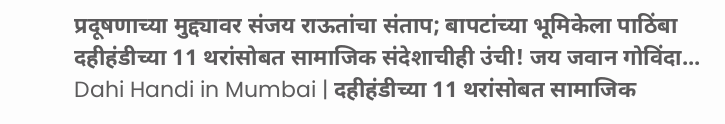प्रदूषणाच्या मुद्द्यावर संजय राऊतांचा संताप; बापटांच्या भूमिकेला पाठिंबा
दहीहंडीच्या 11 थरांसोबत सामाजिक संदेशाचीही उंची! जय जवान गोविंदा...
Dahi Handi in Mumbai | दहीहंडीच्या 11 थरांसोबत सामाजिक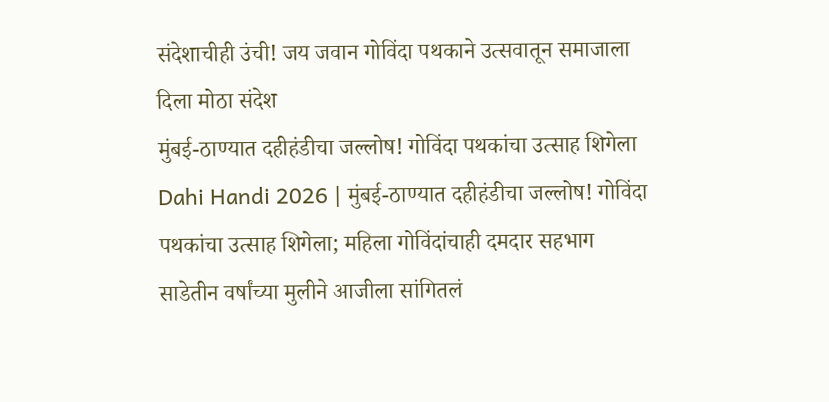संदेशाचीही उंची! जय जवान गोविंदा पथकाने उत्सवातून समाजाला दिला मोठा संदेश
मुंबई-ठाण्यात दहीहंडीचा जल्लोष! गोविंदा पथकांचा उत्साह शिगेला
Dahi Handi 2026 | मुंबई-ठाण्यात दहीहंडीचा जल्लोष! गोविंदा पथकांचा उत्साह शिगेला; महिला गोविंदांचाही दमदार सहभाग
साडेतीन वर्षांच्या मुलीने आजीला सांगितलं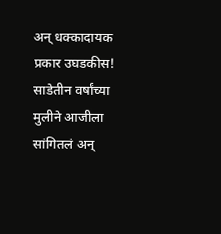अन् धक्कादायक प्रकार उघडकीस!
साडेतीन वर्षांच्या मुलीने आजीला सांगितलं अन्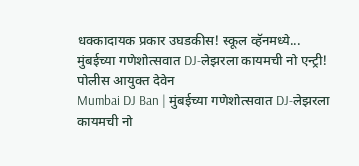धक्कादायक प्रकार उघडकीस! स्कूल व्हॅनमध्ये...
मुंबईच्या गणेशोत्सवात DJ-लेझरला कायमची नो एन्ट्री! पोलीस आयुक्त देवेन
Mumbai DJ Ban | मुंबईच्या गणेशोत्सवात DJ-लेझरला कायमची नो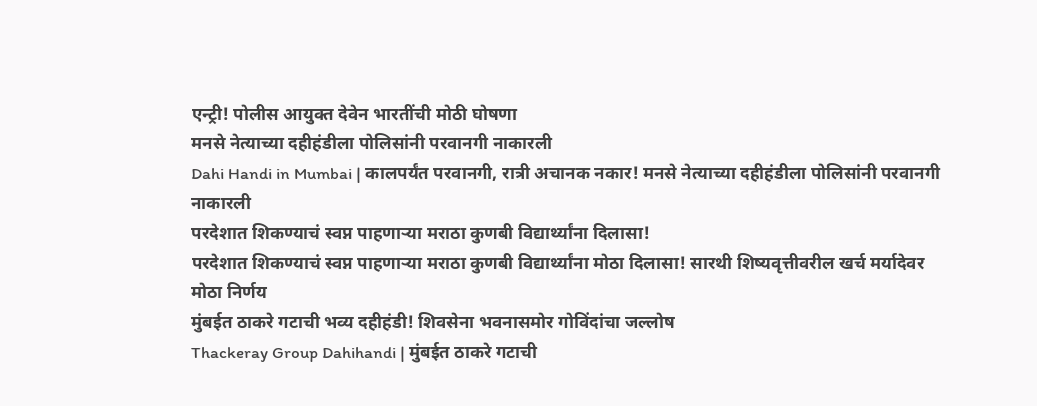एन्ट्री! पोलीस आयुक्त देवेन भारतींची मोठी घोषणा
मनसे नेत्याच्या दहीहंडीला पोलिसांनी परवानगी नाकारली
Dahi Handi in Mumbai | कालपर्यंत परवानगी, रात्री अचानक नकार! मनसे नेत्याच्या दहीहंडीला पोलिसांनी परवानगी नाकारली
परदेशात शिकण्याचं स्वप्न पाहणाऱ्या मराठा कुणबी विद्यार्थ्यांना दिलासा!
परदेशात शिकण्याचं स्वप्न पाहणाऱ्या मराठा कुणबी विद्यार्थ्यांना मोठा दिलासा! सारथी शिष्यवृत्तीवरील खर्च मर्यादेवर मोठा निर्णय
मुंबईत ठाकरे गटाची भव्य दहीहंडी! शिवसेना भवनासमोर गोविंदांचा जल्लोष
Thackeray Group Dahihandi | मुंबईत ठाकरे गटाची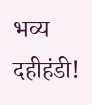भव्य दहीहंडी!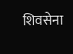शिवसेना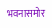भवनासमोर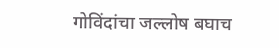गोविंदांचा जल्लोष बघाच